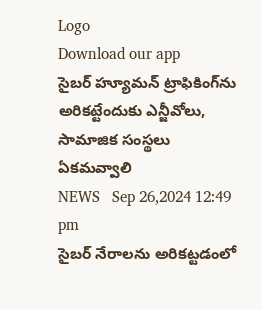Logo
Download our app
సైబర్ హ్యూమన్ ట్రాఫికింగ్‌ను అరికట్టేందుకు ఎన్జీవోలు, సామాజిక సంస్థలు ఏకమవ్వాలి
NEWS   Sep 26,2024 12:49 pm
సైబర్ నేరాలను అరికట్టడంలో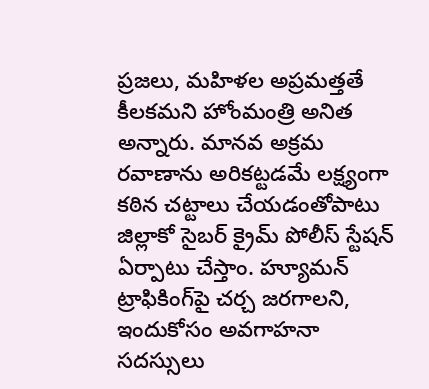ప్రజలు, మహిళల అప్రమత్తతే కీలకమని హోంమంత్రి అనిత అన్నారు. మానవ అక్రమ రవాణాను అరికట్టడమే లక్ష్యంగా కఠిన చట్టాలు చేయడంతోపాటు జిల్లాకో సైబర్ క్రైమ్ పోలీస్ స్టేషన్ ఏర్పాటు చేస్తాం. హ్యూమన్ ట్రాఫికింగ్‌పై చర్చ జరగాలని, ఇందుకోసం అవగాహనా సదస్సులు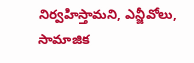నిర్వహిస్తామని, ఎన్జీవోలు, సామాజిక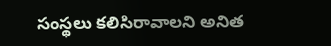సంస్థలు కలిసిరావాలని అనిత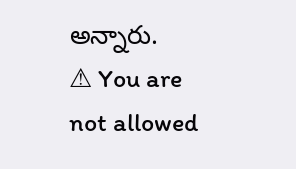అన్నారు.
⚠ You are not allowed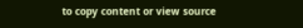to copy content or view source